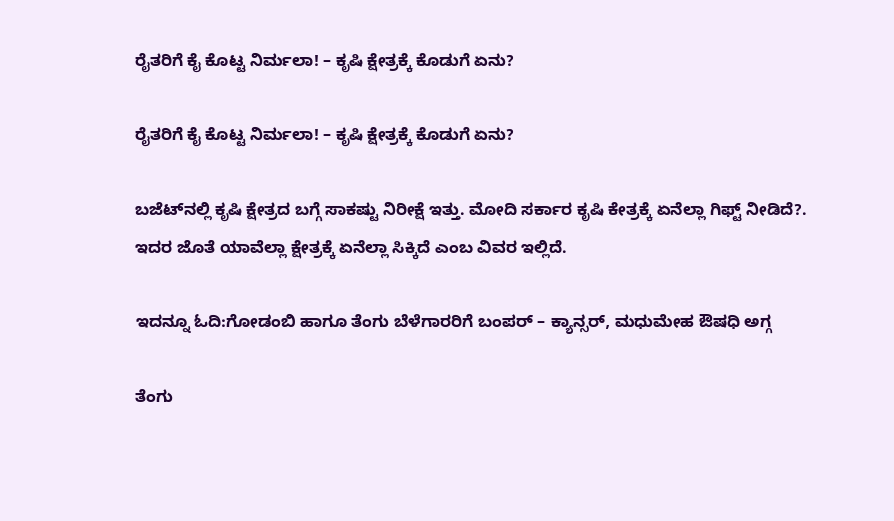ರೈತರಿಗೆ ಕೈ ಕೊಟ್ಟ ನಿರ್ಮಲಾ! – ಕೃಷಿ ಕ್ಷೇತ್ರಕ್ಕೆ ಕೊಡುಗೆ ಏನು?

ರೈತರಿಗೆ ಕೈ ಕೊಟ್ಟ ನಿರ್ಮಲಾ! – ಕೃಷಿ ಕ್ಷೇತ್ರಕ್ಕೆ ಕೊಡುಗೆ ಏನು?

ಬಜೆಟ್‌ನಲ್ಲಿ ಕೃಷಿ ಕ್ಷೇತ್ರದ ಬಗ್ಗೆ ಸಾಕಷ್ಟು ನಿರೀಕ್ಷೆ ಇತ್ತು. ಮೋದಿ ಸರ್ಕಾರ ಕೃಷಿ ಕೇತ್ರಕ್ಕೆ ಏನೆಲ್ಲಾ ಗಿಫ್ಟ್ ನೀಡಿದೆ?. ಇದರ ಜೊತೆ ಯಾವೆಲ್ಲಾ ಕ್ಷೇತ್ರಕ್ಕೆ ಏನೆಲ್ಲಾ ಸಿಕ್ಕಿದೆ ಎಂಬ ವಿವರ ಇಲ್ಲಿದೆ.

ಇದನ್ನೂ ಓದಿ:ಗೋಡಂಬಿ ಹಾಗೂ ತೆಂಗು ಬೆಳೆಗಾರರಿಗೆ ಬಂಪರ್ – ಕ್ಯಾನ್ಸರ್, ಮಧುಮೇಹ ಔಷಧಿ ಅಗ್ಗ

ತೆಂಗು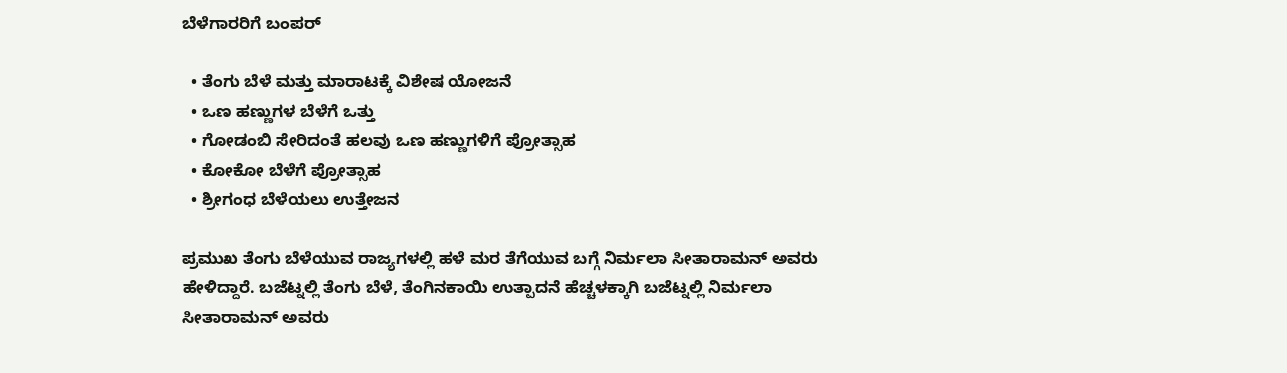ಬೆಳೆಗಾರರಿಗೆ ಬಂಪರ್

  • ತೆಂಗು ಬೆಳೆ ಮತ್ತು ಮಾರಾಟಕ್ಕೆ ವಿಶೇಷ ಯೋಜನೆ
  • ಒಣ ಹಣ್ಣುಗಳ ಬೆಳೆಗೆ ಒತ್ತು
  • ಗೋಡಂಬಿ ಸೇರಿದಂತೆ ಹಲವು ಒಣ ಹಣ್ಣುಗಳಿಗೆ ಪ್ರೋತ್ಸಾಹ
  • ಕೋಕೋ ಬೆಳೆಗೆ ಪ್ರೋತ್ಸಾಹ
  • ಶ್ರೀಗಂಧ ಬೆಳೆಯಲು ಉತ್ತೇಜನ

ಪ್ರಮುಖ ತೆಂಗು ಬೆಳೆಯುವ ರಾಜ್ಯಗಳಲ್ಲಿ ಹಳೆ ಮರ ತೆಗೆಯುವ ಬಗ್ಗೆ ನಿರ್ಮಲಾ ಸೀತಾರಾಮನ್ ಅವರು ಹೇಳಿದ್ದಾರೆ. ಬಜೆಟ್ನಲ್ಲಿ ತೆಂಗು ಬೆಳೆ, ತೆಂಗಿನಕಾಯಿ ಉತ್ಪಾದನೆ ಹೆಚ್ಚಳಕ್ಕಾಗಿ ಬಜೆಟ್ನಲ್ಲಿ ನಿರ್ಮಲಾ ಸೀತಾರಾಮನ್ ಅವರು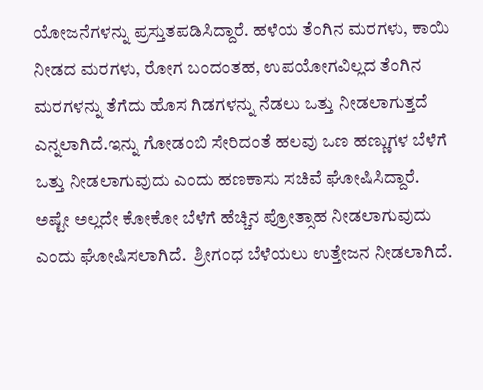ಯೋಜನೆಗಳನ್ನು ಪ್ರಸ್ತುತಪಡಿಸಿದ್ದಾರೆ. ಹಳೆಯ ತೆಂಗಿನ ಮರಗಳು, ಕಾಯಿ ನೀಡದ ಮರಗಳು, ರೋಗ ಬಂದಂತಹ, ಉಪಯೋಗವಿಲ್ಲದ ತೆಂಗಿನ ಮರಗಳನ್ನು ತೆಗೆದು ಹೊಸ ಗಿಡಗಳನ್ನು ನೆಡಲು ಒತ್ತು ನೀಡಲಾಗುತ್ತದೆ ಎನ್ನಲಾಗಿದೆ.ಇನ್ನು ಗೋಡಂಬಿ ಸೇರಿದಂತೆ ಹಲವು ಒಣ ಹಣ್ಣುಗಳ ಬೆಳೆಗೆ ಒತ್ತು ನೀಡಲಾಗುವುದು ಎಂದು ಹಣಕಾಸು ಸಚಿವೆ ಘೋಷಿಸಿದ್ದಾರೆ. ಅಷ್ಟೇ ಅಲ್ಲದೇ ಕೋಕೋ ಬೆಳೆಗೆ ಹೆಚ್ಚಿನ ಪ್ರೋತ್ಸಾಹ ನೀಡಲಾಗುವುದು ಎಂದು ಘೋಷಿಸಲಾಗಿದೆ.  ಶ್ರೀಗಂಧ ಬೆಳೆಯಲು ಉತ್ತೇಜನ ನೀಡಲಾಗಿದೆ.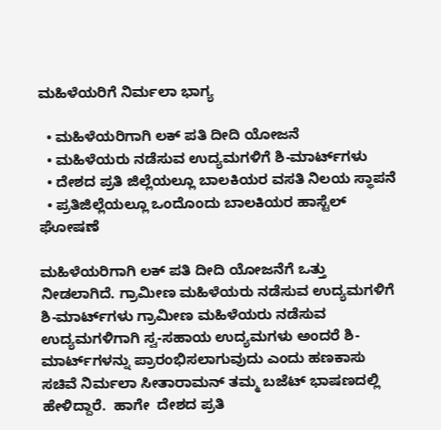ಮಹಿಳೆಯರಿಗೆ ನಿರ್ಮಲಾ ಭಾಗ್ಯ

  • ಮಹಿಳೆಯರಿಗಾಗಿ ಲಕ್ ಪತಿ ದೀದಿ ಯೋಜನೆ
  • ಮಹಿಳೆಯರು ನಡೆಸುವ ಉದ್ಯಮಗಳಿಗೆ ಶಿ-ಮಾರ್ಟ್‌ಗಳು
  • ದೇಶದ ಪ್ರತಿ ಜಿಲ್ಲೆಯಲ್ಲೂ ಬಾಲಕಿಯರ ವಸತಿ ನಿಲಯ ಸ್ಥಾಪನೆ
  • ಪ್ರತಿಜಿಲ್ಲೆಯಲ್ಲೂ ಒಂದೊಂದು ಬಾಲಕಿಯರ ಹಾಸ್ಟೆಲ್ ಘೋಷಣೆ

ಮಹಿಳೆಯರಿಗಾಗಿ ಲಕ್ ಪತಿ ದೀದಿ ಯೋಜನೆಗೆ ಒತ್ತು ನೀಡಲಾಗಿದೆ. ಗ್ರಾಮೀಣ ಮಹಿಳೆಯರು ನಡೆಸುವ ಉದ್ಯಮಗಳಿಗೆ ಶಿ-ಮಾರ್ಟ್‌ಗಳು ಗ್ರಾಮೀಣ ಮಹಿಳೆಯರು ನಡೆಸುವ ಉದ್ಯಮಗಳಿಗಾಗಿ ಸ್ವ-ಸಹಾಯ ಉದ್ಯಮಗಳು ಅಂದರೆ ಶಿ-ಮಾರ್ಟ್‌ಗಳನ್ನು ಪ್ರಾರಂಭಿಸಲಾಗುವುದು ಎಂದು ಹಣಕಾಸು ಸಚಿವೆ ನಿರ್ಮಲಾ ಸೀತಾರಾಮನ್ ತಮ್ಮ ಬಜೆಟ್ ಭಾಷಣದಲ್ಲಿ ಹೇಳಿದ್ದಾರೆ.  ಹಾಗೇ  ದೇಶದ ಪ್ರತಿ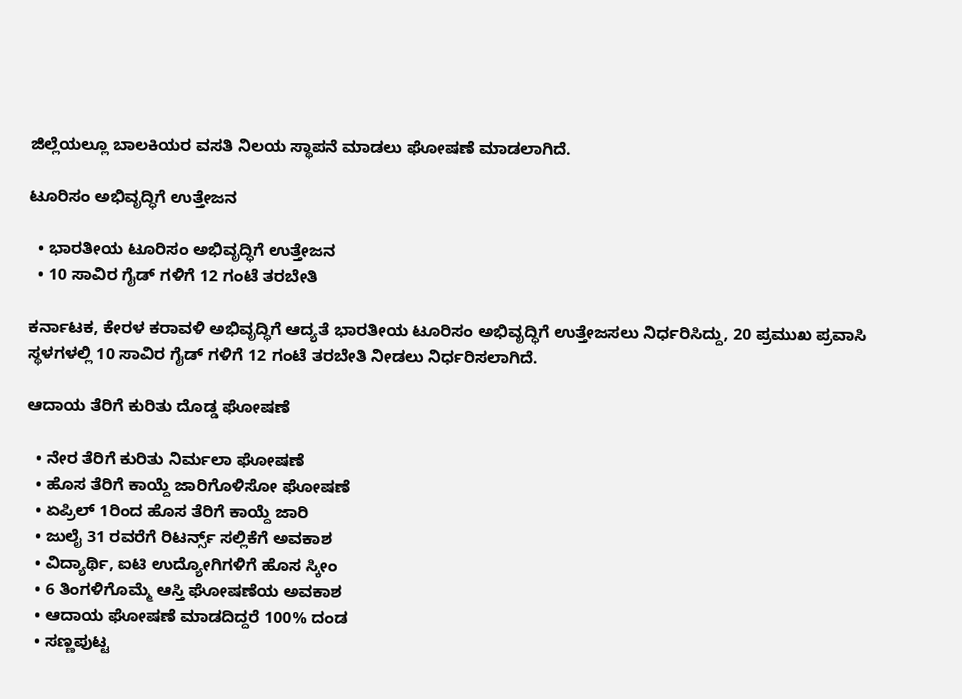ಜಿಲ್ಲೆಯಲ್ಲೂ ಬಾಲಕಿಯರ ವಸತಿ ನಿಲಯ ಸ್ಥಾಪನೆ ಮಾಡಲು ಘೋಷಣೆ ಮಾಡಲಾಗಿದೆ.

ಟೂರಿಸಂ ಅಭಿವೃದ್ಧಿಗೆ ಉತ್ತೇಜನ

  • ಭಾರತೀಯ ಟೂರಿಸಂ ಅಭಿವೃದ್ಧಿಗೆ ಉತ್ತೇಜನ
  • 10 ಸಾವಿರ ಗೈಡ್ ಗಳಿಗೆ 12 ಗಂಟೆ ತರಬೇತಿ

ಕರ್ನಾಟಕ, ಕೇರಳ ಕರಾವಳಿ ಅಭಿವೃದ್ಧಿಗೆ ಆದ್ಯತೆ ಭಾರತೀಯ ಟೂರಿಸಂ ಅಭಿವೃದ್ಧಿಗೆ ಉತ್ತೇಜಸಲು ನಿರ್ಧರಿಸಿದ್ದು, 20 ಪ್ರಮುಖ ಪ್ರವಾಸಿ ಸ್ಥಳಗಳಲ್ಲಿ 10 ಸಾವಿರ ಗೈಡ್ ಗಳಿಗೆ 12 ಗಂಟೆ ತರಬೇತಿ ನೀಡಲು ನಿರ್ಧರಿಸಲಾಗಿದೆ.

ಆದಾಯ ತೆರಿಗೆ ಕುರಿತು ದೊಡ್ಡ ಘೋಷಣೆ

  • ನೇರ ತೆರಿಗೆ ಕುರಿತು ನಿರ್ಮಲಾ ಘೋಷಣೆ
  • ಹೊಸ ತೆರಿಗೆ ಕಾಯ್ದೆ ಜಾರಿಗೊಳಿಸೋ ಘೋಷಣೆ
  • ಏಪ್ರಿಲ್ 1ರಿಂದ ಹೊಸ ತೆರಿಗೆ ಕಾಯ್ದೆ ಜಾರಿ
  • ಜುಲೈ 31 ರವರೆಗೆ ರಿಟರ್ನ್ಸ್ ಸಲ್ಲಿಕೆಗೆ ಅವಕಾಶ
  • ವಿದ್ಯಾರ್ಥಿ, ಐಟಿ ಉದ್ಯೋಗಿಗಳಿಗೆ ಹೊಸ ಸ್ಕೀಂ
  • 6 ತಿಂಗಳಿಗೊಮ್ಮೆ ಆಸ್ತಿ ಘೋಷಣೆಯ ಅವಕಾಶ
  • ಆದಾಯ ಘೋಷಣೆ ಮಾಡದಿದ್ದರೆ 100% ದಂಡ
  • ಸಣ್ಣಪುಟ್ಟ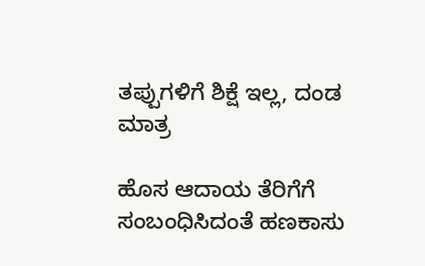ತಪ್ಪುಗಳಿಗೆ ಶಿಕ್ಷೆ ಇಲ್ಲ, ದಂಡ ಮಾತ್ರ

ಹೊಸ ಆದಾಯ ತೆರಿಗೆಗೆ ಸಂಬಂಧಿಸಿದಂತೆ ಹಣಕಾಸು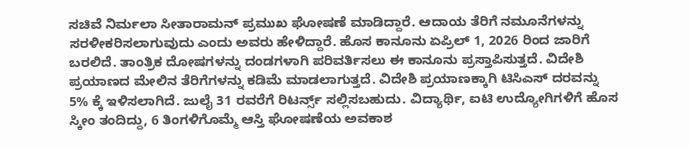ಸಚಿವೆ ನಿರ್ಮಲಾ ಸೀತಾರಾಮನ್ ಪ್ರಮುಖ ಘೋಷಣೆ ಮಾಡಿದ್ದಾರೆ. ಆದಾಯ ತೆರಿಗೆ ನಮೂನೆಗಳನ್ನು ಸರಳೀಕರಿಸಲಾಗುವುದು ಎಂದು ಅವರು ಹೇಳಿದ್ದಾರೆ. ಹೊಸ ಕಾನೂನು ಏಪ್ರಿಲ್ 1, 2026 ರಿಂದ ಜಾರಿಗೆ ಬರಲಿದೆ. ತಾಂತ್ರಿಕ ದೋಷಗಳನ್ನು ದಂಡಗಳಾಗಿ ಪರಿವರ್ತಿಸಲು ಈ ಕಾನೂನು ಪ್ರಸ್ತಾಪಿಸುತ್ತದೆ. ವಿದೇಶಿ ಪ್ರಯಾಣದ ಮೇಲಿನ ತೆರಿಗೆಗಳನ್ನು ಕಡಿಮೆ ಮಾಡಲಾಗುತ್ತದೆ. ವಿದೇಶಿ ಪ್ರಯಾಣಕ್ಕಾಗಿ ಟಿಸಿಎಸ್ ದರವನ್ನು 5% ಕ್ಕೆ ಇಳಿಸಲಾಗಿದೆ. ಜುಲೈ 31 ರವರೆಗೆ ರಿಟರ್ನ್ಸ್ ಸಲ್ಲಿಸಬಹುದು. ವಿದ್ಯಾರ್ಥಿ, ಐಟಿ ಉದ್ಯೋಗಿಗಳಿಗೆ ಹೊಸ ಸ್ಕೀಂ ತಂದಿದ್ದು, 6 ತಿಂಗಳಿಗೊಮ್ಮೆ ಆಸ್ತಿ ಘೋಷಣೆಯ ಅವಕಾಶ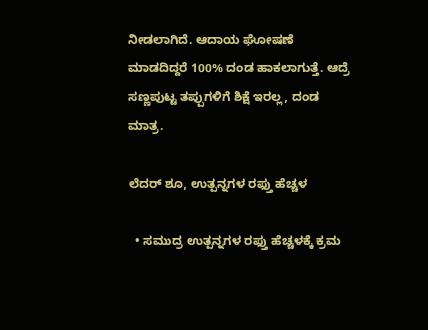ನೀಡಲಾಗಿದೆ. ಆದಾಯ ಘೋಷಣೆ ಮಾಡದಿದ್ದರೆ 100% ದಂಡ ಹಾಕಲಾಗುತ್ತೆ. ಆದ್ರೆ
ಸಣ್ಣಪುಟ್ಟ ತಪ್ಪುಗಳಿಗೆ ಶಿಕ್ಷೆ ಇರಲ್ಲ, ದಂಡ ಮಾತ್ರ.

ಲೆದರ್ ಶೂ, ಉತ್ಪನ್ನಗಳ ರಫ್ತು ಹೆಚ್ಚಳ

  • ಸಮುದ್ರ ಉತ್ಪನ್ನಗಳ ರಫ್ತು ಹೆಚ್ಚಳಕ್ಕೆ ಕ್ರಮ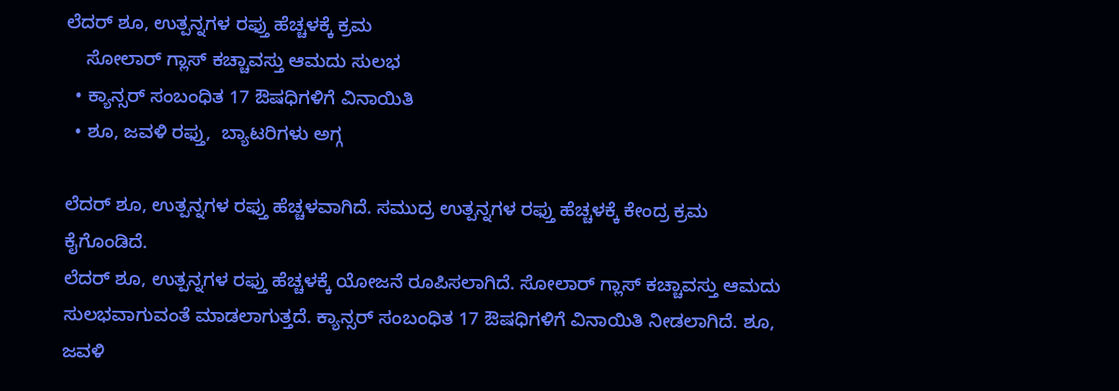ಲೆದರ್ ಶೂ, ಉತ್ಪನ್ನಗಳ ರಫ್ತು ಹೆಚ್ಚಳಕ್ಕೆ ಕ್ರಮ
    ಸೋಲಾರ್ ಗ್ಲಾಸ್ ಕಚ್ಚಾವಸ್ತು ಆಮದು ಸುಲಭ
  • ಕ್ಯಾನ್ಸರ್ ಸಂಬಂಧಿತ 17 ಔಷಧಿಗಳಿಗೆ ವಿನಾಯಿತಿ
  • ಶೂ, ಜವಳಿ ರಫ್ತು,  ಬ್ಯಾಟರಿಗಳು ಅಗ್ಗ

ಲೆದರ್ ಶೂ, ಉತ್ಪನ್ನಗಳ ರಫ್ತು ಹೆಚ್ಚಳವಾಗಿದೆ. ಸಮುದ್ರ ಉತ್ಪನ್ನಗಳ ರಫ್ತು ಹೆಚ್ಚಳಕ್ಕೆ ಕೇಂದ್ರ ಕ್ರಮ ಕೈಗೊಂಡಿದೆ.
ಲೆದರ್ ಶೂ, ಉತ್ಪನ್ನಗಳ ರಫ್ತು ಹೆಚ್ಚಳಕ್ಕೆ ಯೋಜನೆ ರೂಪಿಸಲಾಗಿದೆ. ಸೋಲಾರ್ ಗ್ಲಾಸ್ ಕಚ್ಚಾವಸ್ತು ಆಮದು ಸುಲಭವಾಗುವಂತೆ ಮಾಡಲಾಗುತ್ತದೆ. ಕ್ಯಾನ್ಸರ್ ಸಂಬಂಧಿತ 17 ಔಷಧಿಗಳಿಗೆ ವಿನಾಯಿತಿ ನೀಡಲಾಗಿದೆ. ಶೂ, ಜವಳಿ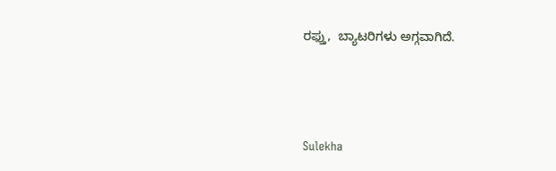ರಫ್ತು,  ಬ್ಯಾಟರಿಗಳು ಅಗ್ಗವಾಗಿದೆ.



Sulekha